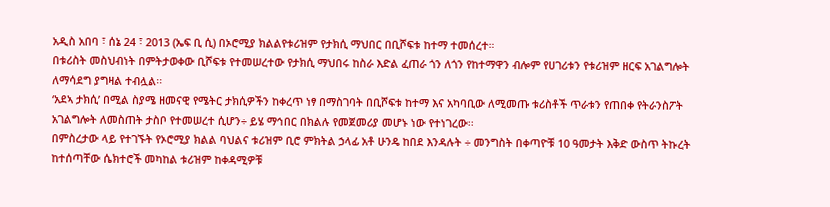አዲስ አበባ ፣ ሰኔ 24 ፣ 2013 (ኤፍ ቢ ሲ) በኦሮሚያ ክልልየቱሪዝም የታክሲ ማህበር በቢሾፍቱ ከተማ ተመሰረተ።
በቱሪስት መስህብነት በምትታወቀው ቢሾፍቱ የተመሠረተው የታክሲ ማህበሩ ከስራ እድል ፈጠራ ጎን ለጎን የከተማዋን ብሎም የሀገሪቱን የቱሪዝም ዘርፍ አገልግሎት ለማሳደግ ያግዛል ተብሏል፡፡
‘አደኣ ታክሲ’ በሚል ስያሜ ዘመናዊ የሜትር ታክሲዎችን ከቀረጥ ነፃ በማስገባት በቢሾፍቱ ከተማ እና አካባቢው ለሚመጡ ቱሪስቶች ጥራቱን የጠበቀ የትራንስፖት አገልግሎት ለመስጠት ታስቦ የተመሠረተ ሲሆን÷ ይሄ ማኅበር በክልሉ የመጀመሪያ መሆኑ ነው የተነገረው፡፡
በምስረታው ላይ የተገኙት የኦሮሚያ ክልል ባህልና ቱሪዝም ቢሮ ምክትል ኃላፊ አቶ ሁንዴ ከበደ እንዳሉት ÷ መንግስት በቀጣዮቹ 10 ዓመታት እቅድ ውስጥ ትኩረት ከተሰጣቸው ሴክተሮች መካከል ቱሪዝም ከቀዳሚዎቹ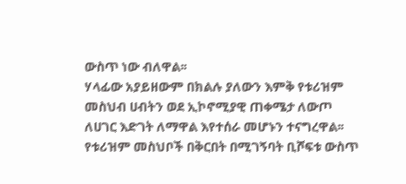ውስጥ ነው ብለዋል፡፡
ሃላፊው አያይዘውም በክልሉ ያለውን እምቅ የቱሪዝም መስህብ ሀብትን ወደ ኢኮኖሚያዊ ጠቀሜታ ለውጦ ለሀገር እድገት ለማዋል እየተሰራ መሆኑን ተናግረዋል፡፡
የቱሪዝም መስህቦች በቅርበት በሚገኝባት ቢሾፍቱ ውስጥ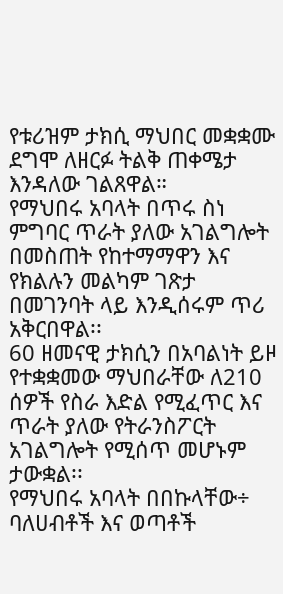የቱሪዝም ታክሲ ማህበር መቋቋሙ ደግሞ ለዘርፉ ትልቅ ጠቀሜታ እንዳለው ገልጸዋል።
የማህበሩ አባላት በጥሩ ስነ ምግባር ጥራት ያለው አገልግሎት በመስጠት የከተማማዋን እና የክልሉን መልካም ገጽታ በመገንባት ላይ እንዲሰሩም ጥሪ አቅርበዋል፡፡
60 ዘመናዊ ታክሲን በአባልነት ይዞ የተቋቋመው ማህበራቸው ለ210 ሰዎች የስራ እድል የሚፈጥር እና ጥራት ያለው የትራንስፖርት አገልግሎት የሚሰጥ መሆኑም ታውቋል፡፡
የማህበሩ አባላት በበኩላቸው÷ ባለሀብቶች እና ወጣቶች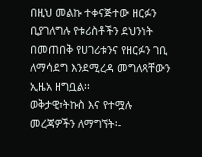በዚህ መልኩ ተቀናጅተው ዘርፉን ቢያገለግሉ የቱሪስቶችን ደህንነት በመጠበቅ የሀገሪቱንና የዘርፉን ገቢ ለማሳደግ እንደሚረዳ መግለጻቸውን ኢዜአ ዘግቧል፡፡
ወቅታዊ፣ትኩስ እና የተሟሉ መረጃዎችን ለማግኘት፡-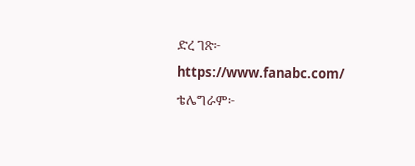ድረ ገጽ፦ https://www.fanabc.com/
ቴሌግራም፦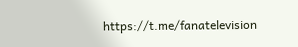https://t.me/fanatelevision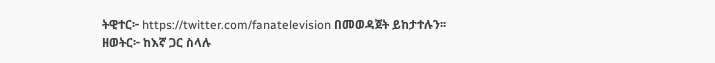ትዊተር፦ https://twitter.com/fanatelevision በመወዳጀት ይከታተሉን፡፡
ዘወትር፦ ከእኛ ጋር ስላሉ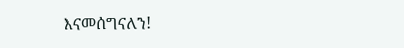እናመሰግናለን!